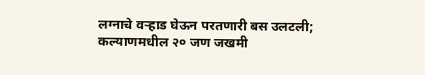लग्नाचे वऱ्हाड घेऊन परतणारी बस उलटली; कल्याणमधील २० जण जखमी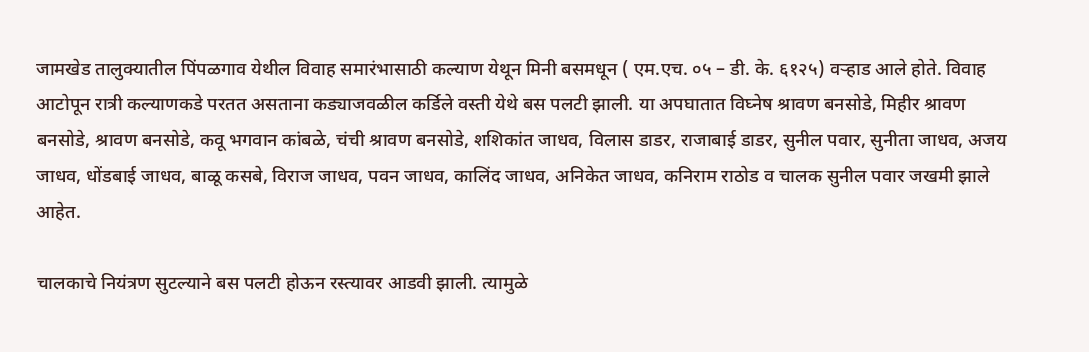जामखेड तालुक्यातील पिंपळगाव येथील विवाह समारंभासाठी कल्याण येथून मिनी बसमधून ( एम.एच. ०५ – डी. के. ६१२५) वऱ्हाड आले होते. विवाह आटोपून रात्री कल्याणकडे परतत असताना कड्याजवळील कर्डिले वस्ती येथे बस पलटी झाली. या अपघातात विघ्नेष श्रावण बनसोडे, मिहीर श्रावण बनसोडे, श्रावण बनसोडे, कवू भगवान कांबळे, चंची श्रावण बनसोडे, शशिकांत जाधव, विलास डाडर, राजाबाई डाडर, सुनील पवार, सुनीता जाधव, अजय जाधव, धोंडबाई जाधव, बाळू कसबे, विराज जाधव, पवन जाधव, कालिंद जाधव, अनिकेत जाधव, कनिराम राठोड व चालक सुनील पवार जखमी झाले आहेत.

चालकाचे नियंत्रण सुटल्याने बस पलटी होऊन रस्त्यावर आडवी झाली. त्यामुळे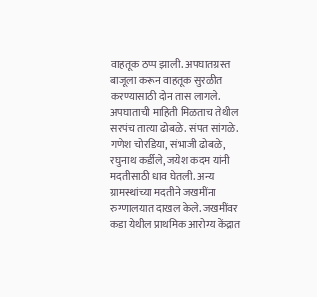वाहतूक ठप्प झाली. अपघातग्रस्त बाजूला करून वाहतूक सुरळीत करण्यासाठी दोन तास लागले. अपघाताची माहिती मिळताच तेथील सरपंच तात्या ढोबळे. संपत सांगळे. गणेश चोरडिया, संभाजी ढोबळे, रघुनाथ कर्डीले, जयेश कदम यांनी मदतीसाठी धाव घेतली. अन्य ग्रामस्थांच्या मदतीने जखमींना रुग्णालयात दाखल केले. जखमींवर कडा येथील प्राथमिक आरोग्य केंद्रात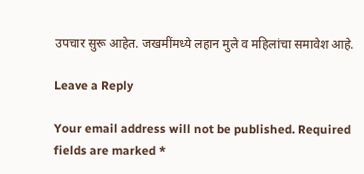उपचार सुरू आहेत. जखमींमध्ये लहान मुले व महिलांचा समावेश आहे.

Leave a Reply

Your email address will not be published. Required fields are marked *